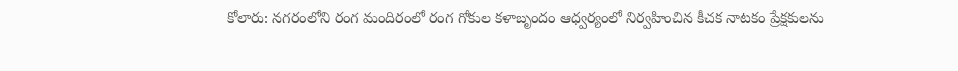కోలారు: నగరంలోని రంగ మందిరంలో రంగ గోకుల కళాబృందం ఆధ్వర్యంలో నిర్వహించిన కీచక నాటకం ప్రేక్షకులను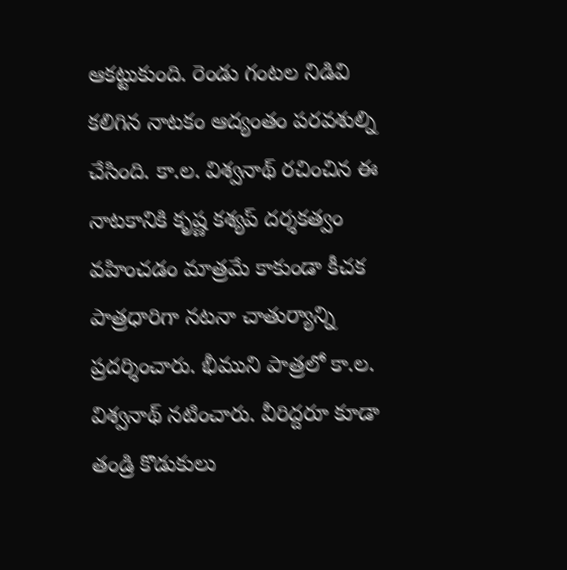ఆకట్టుకుంది. రెండు గంటల నిడివి కలిగిన నాటకం ఆద్యంతం పరవశుల్ని చేసింది. కా.ల. విశ్వనాథ్ రచించిన ఈ నాటకానికి కృష్ణ కశ్యప్ దర్శకత్వం వహించడం మాత్రమే కాకుండా కీచక పాత్రధారిగా నటనా చాతుర్యాన్ని ప్రదర్శించారు. భీముని పాత్రలో కా.ల. విశ్వనాథ్ నటించారు. వీరిద్దరూ కూడా తండ్రి కొడుకులు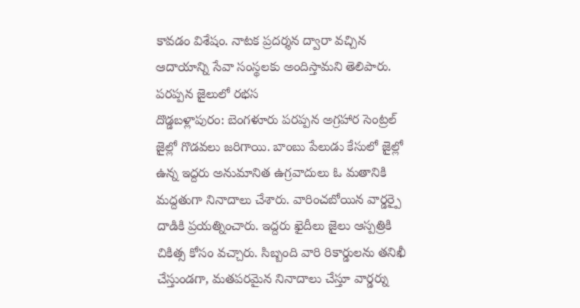కావడం విశేషం. నాటక ప్రదర్శన ద్వారా వచ్చిన ఆదాయాన్ని సేవా సంస్థలకు అందిస్తామని తెలిపారు.
పరప్పన జైలులో రభస
దొడ్డబళ్లాపురం: బెంగళూరు పరప్పన అగ్రహార సెంట్రల్ జైల్లో గొడవలు జరిగాయి. బాంబు పేలుడు కేసులో జైల్లో ఉన్న ఇద్దరు అనుమానిత ఉగ్రవాదులు ఓ మతానికి మద్దతుగా నినాదాలు చేశారు. వారించబోయిన వార్డర్పై దాడికి ప్రయత్నించారు. ఇద్దరు ఖైదీలు జైలు ఆస్పత్రికి చికిత్స కోసం వచ్చారు. సిబ్బంది వారి రికార్డులను తనిఖీ చేస్తుండగా, మతపరమైన నినాదాలు చేస్తూ వార్డర్ను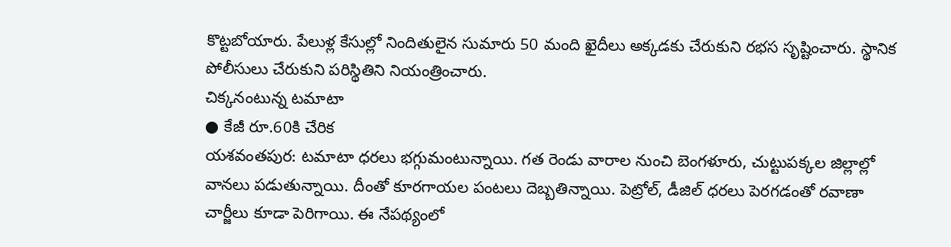కొట్టబోయారు. పేలుళ్ల కేసుల్లో నిందితులైన సుమారు 50 మంది ఖైదీలు అక్కడకు చేరుకుని రభస సృష్టించారు. స్థానిక పోలీసులు చేరుకుని పరిస్థితిని నియంత్రించారు.
చిక్కనంటున్న టమాటా
● కేజీ రూ.60కి చేరిక
యశవంతపుర: టమాటా ధరలు భగ్గుమంటున్నాయి. గత రెండు వారాల నుంచి బెంగళూరు, చుట్టుపక్కల జిల్లాల్లో వానలు పడుతున్నాయి. దీంతో కూరగాయల పంటలు దెబ్బతిన్నాయి. పెట్రోల్, డీజిల్ ధరలు పెరగడంతో రవాణా చార్జీలు కూడా పెరిగాయి. ఈ నేపథ్యంలో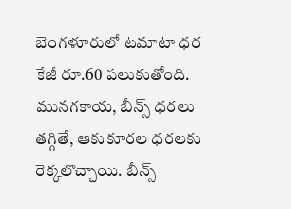బెంగళూరులో టమాటా ధర కేజీ రూ.60 పలుకుతోంది. మునగకాయ, బీన్స్ ధరలు తగ్గితే, ఆకుకూరల ధరలకు రెక్కలొచ్చాయి. బీన్స్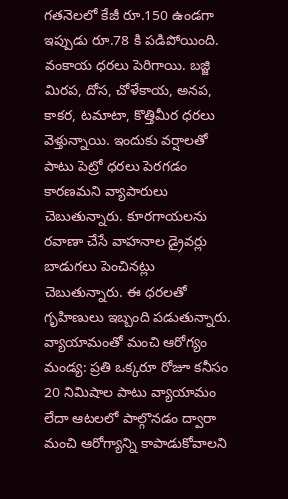గతనెలలో కేజీ రూ.150 ఉండగా ఇప్పుడు రూ.78 కి పడిపోయింది. వంకాయ ధరలు పెరిగాయి. బజ్జి మిరప, దోస, చోళేకాయ, అనప, కాకర, టమాటా, కొత్తిమీర ధరలు వెళ్తున్నాయి. ఇందుకు వర్షాలతో పాటు పెట్రో ధరలు పెరగడం కారణమని వ్యాపారులు చెబుతున్నారు. కూరగాయలను రవాణా చేసే వాహనాల డ్రైవర్లు బాడుగలు పెంచినట్లు చెబుతున్నారు. ఈ ధరలతో గృహిణులు ఇబ్బంది పడుతున్నారు.
వ్యాయామంతో మంచి ఆరోగ్యం
మండ్య: ప్రతి ఒక్కరూ రోజూ కనీసం 20 నిమిషాల పాటు వ్యాయామం లేదా ఆటలలో పాల్గొనడం ద్వారా మంచి ఆరోగ్యాన్ని కాపాడుకోవాలని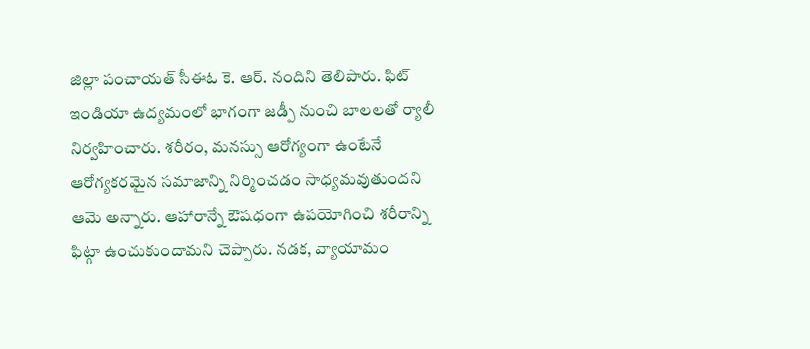జిల్లా పంచాయత్ సీఈఓ కె. ఆర్. నందిని తెలిపారు. ఫిట్ ఇండియా ఉద్యమంలో భాగంగా జడ్పీ నుంచి బాలలతో ర్యాలీ నిర్వహించారు. శరీరం, మనస్సు ఆరోగ్యంగా ఉంటేనే ఆరోగ్యకరమైన సమాజాన్ని నిర్మించడం సాధ్యమవుతుందని ఆమె అన్నారు. ఆహారాన్నే ఔషధంగా ఉపయోగించి శరీరాన్ని ఫిట్గా ఉంచుకుందామని చెప్పారు. నడక, వ్యాయామం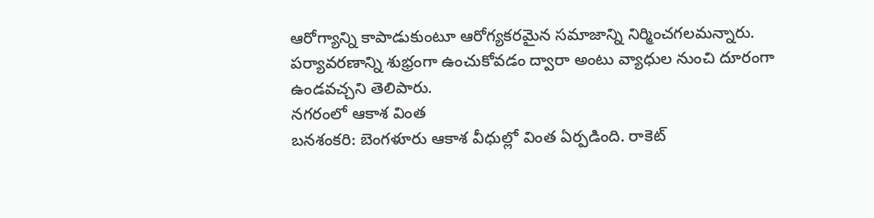ఆరోగ్యాన్ని కాపాడుకుంటూ ఆరోగ్యకరమైన సమాజాన్ని నిర్మించగలమన్నారు. పర్యావరణాన్ని శుభ్రంగా ఉంచుకోవడం ద్వారా అంటు వ్యాధుల నుంచి దూరంగా ఉండవచ్చని తెలిపారు.
నగరంలో ఆకాశ వింత
బనశంకరి: బెంగళూరు ఆకాశ వీధుల్లో వింత ఏర్పడింది. రాకెట్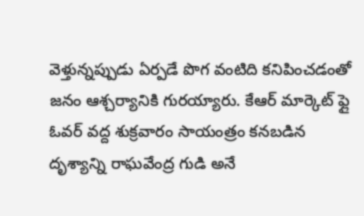వెళ్తున్నప్పుడు ఏర్పడే పొగ వంటిది కనిపించడంతో జనం ఆశ్చర్యానికి గురయ్యారు. కేఆర్ మార్కెట్ ఫ్లై ఓవర్ వద్ద శుక్రవారం సాయంత్రం కనబడిన దృశ్యాన్ని రాఘవేంద్ర గుడి అనే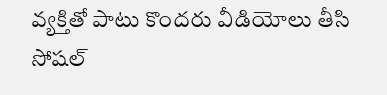వ్యక్తితో పాటు కొందరు వీడియోలు తీసి సోషల్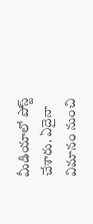మీడియాలో పోస్ట్ చేశారు. ఏదైనా విమానం నుంచి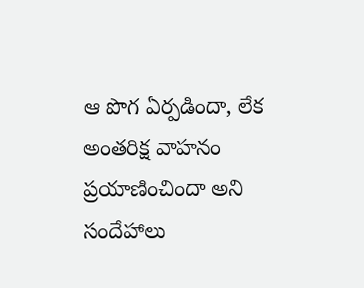ఆ పొగ ఏర్పడిందా, లేక అంతరిక్ష వాహనం ప్రయాణించిందా అని సందేహాలు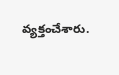వ్యక్తంచేశారు.